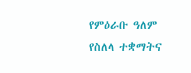የምዕራቡ ዓለም የስለላ ተቋማትና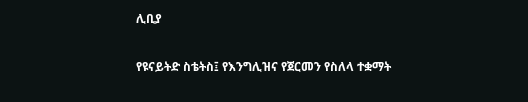ሊቢያ

የዩናይትድ ስቴትስ፤ የእንግሊዝና የጀርመን የስለላ ተቋማት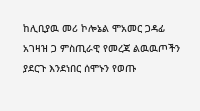ከሊቢያዉ መሪ ኮሎኔል ሞአመር ጋዳፊ አገዛዝ ጋ ምስጢራዊ የመረጃ ልዉዉጦችን ያደርጉ እንደነበር ሰሞኑን የወጡ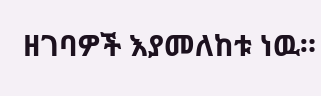ዘገባዎች እያመለከቱ ነዉ።